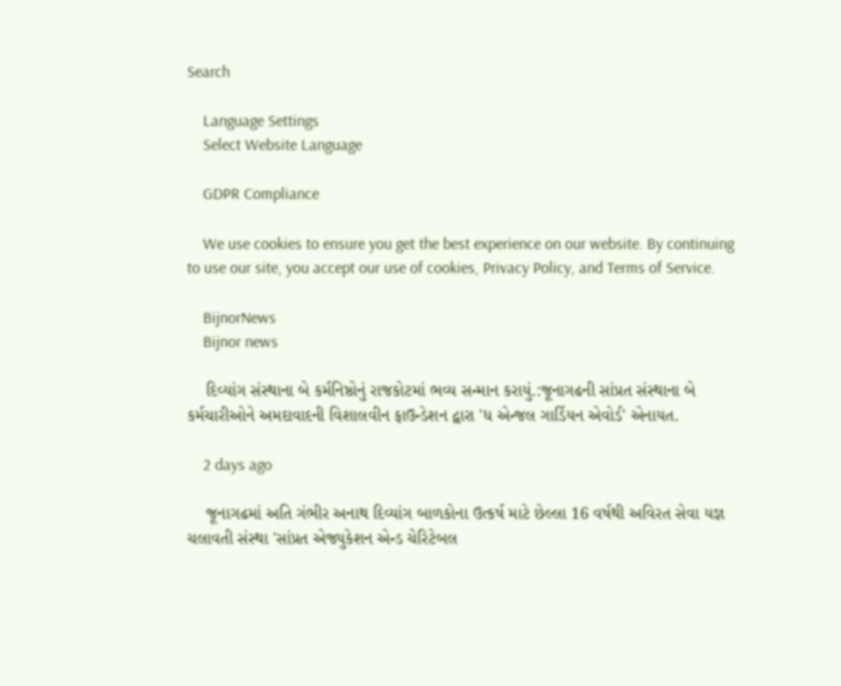Search

    Language Settings
    Select Website Language

    GDPR Compliance

    We use cookies to ensure you get the best experience on our website. By continuing to use our site, you accept our use of cookies, Privacy Policy, and Terms of Service.

    BijnorNews
    Bijnor news

    દિવ્યાંગ સંસ્થાના બે કર્મનિષ્ઠોનું રાજકોટમાં ભવ્ય સન્માન કરાયું.:જૂનાગઢની સાંપ્રત સંસ્થાના બે કર્મચારીઓને અમદાવાદની વિશાલવીન ફાઉન્ડેશન દ્વારા 'ધ એન્જલ ગાર્ડિયન એવોર્ડ' એનાયત.

    2 days ago

    જૂનાગઢમાં અતિ ગંભીર અનાથ દિવ્યાંગ બાળકોના ઉત્કર્ષ માટે છેલ્લા 16 વર્ષથી અવિરત સેવા યજ્ઞ ચલાવતી સંસ્થા 'સાંપ્રત એજ્યુકેશન એન્ડ ચેરિટેબલ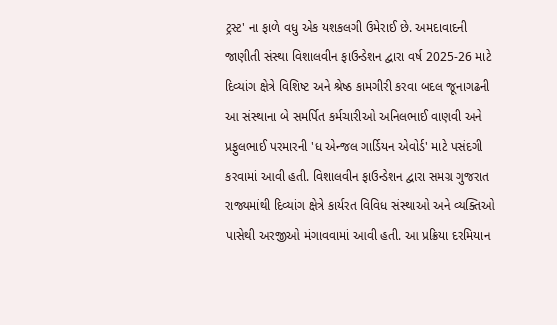ટ્રસ્ટ' ના ફાળે વધુ એક યશકલગી ઉમેરાઈ છે. અમદાવાદની જાણીતી સંસ્થા વિશાલવીન ફાઉન્ડેશન દ્વારા વર્ષ 2025-26 માટે દિવ્યાંગ ક્ષેત્રે વિશિષ્ટ અને શ્રેષ્ઠ કામગીરી કરવા બદલ જૂનાગઢની આ સંસ્થાના બે સમર્પિત કર્મચારીઓ અનિલભાઈ વાણવી અને પ્રફુલભાઈ પરમારની 'ધ એન્જલ ગાર્ડિયન એવોર્ડ' માટે પસંદગી કરવામાં આવી હતી. વિશાલવીન ફાઉન્ડેશન દ્વારા સમગ્ર ગુજરાત રાજ્યમાંથી દિવ્યાંગ ક્ષેત્રે કાર્યરત વિવિધ સંસ્થાઓ અને વ્યક્તિઓ પાસેથી અરજીઓ મંગાવવામાં આવી હતી. આ પ્રક્રિયા દરમિયાન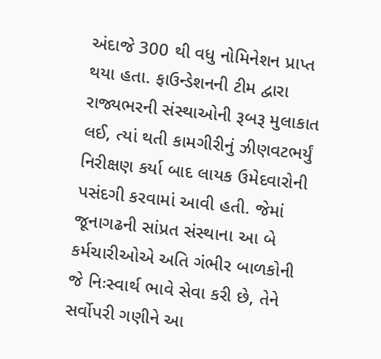અંદાજે 300 થી વધુ નોમિનેશન પ્રાપ્ત થયા હતા. ફાઉન્ડેશનની ટીમ દ્વારા રાજ્યભરની સંસ્થાઓની રૂબરૂ મુલાકાત લઈ, ત્યાં થતી કામગીરીનું ઝીણવટભર્યું નિરીક્ષણ કર્યા બાદ લાયક ઉમેદવારોની પસંદગી કરવામાં આવી હતી. જેમાં જૂનાગઢની સાંપ્રત સંસ્થાના આ બે કર્મચારીઓએ અતિ ગંભીર બાળકોની જે નિઃસ્વાર્થ ભાવે સેવા કરી છે, તેને સર્વોપરી ગણીને આ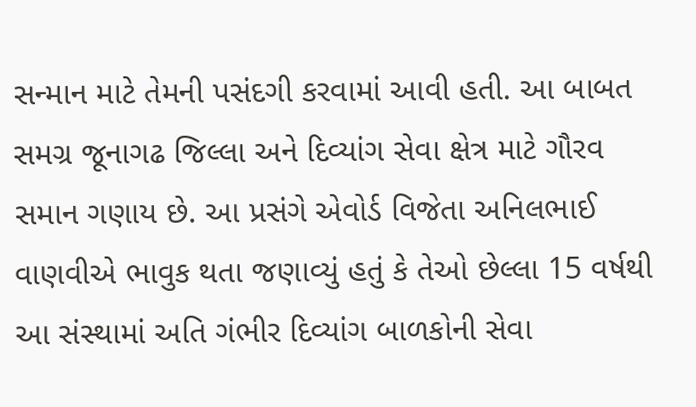સન્માન માટે તેમની પસંદગી કરવામાં આવી હતી. આ બાબત સમગ્ર જૂનાગઢ જિલ્લા અને દિવ્યાંગ સેવા ક્ષેત્ર માટે ગૌરવ સમાન ગણાય છે. આ પ્રસંગે એવોર્ડ વિજેતા અનિલભાઈ વાણવીએ ભાવુક થતા જણાવ્યું હતું કે તેઓ છેલ્લા 15 વર્ષથી આ સંસ્થામાં અતિ ગંભીર દિવ્યાંગ બાળકોની સેવા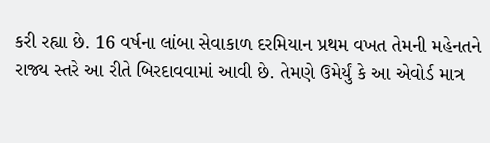કરી રહ્યા છે. 16 વર્ષના લાંબા સેવાકાળ દરમિયાન પ્રથમ વખત તેમની મહેનતને રાજ્ય સ્તરે આ રીતે બિરદાવવામાં આવી છે. તેમણે ઉમેર્યું કે આ એવોર્ડ માત્ર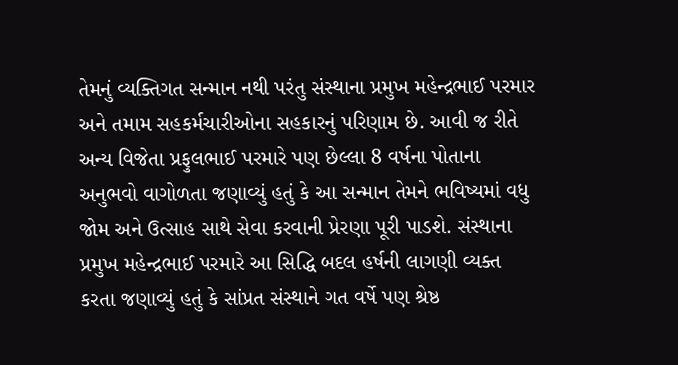તેમનું વ્યક્તિગત સન્માન નથી પરંતુ સંસ્થાના પ્રમુખ મહેન્દ્રભાઈ પરમાર અને તમામ સહકર્મચારીઓના સહકારનું પરિણામ છે. આવી જ રીતે અન્ય વિજેતા પ્રફુલભાઈ પરમારે પણ છેલ્લા 8 વર્ષના પોતાના અનુભવો વાગોળતા જણાવ્યું હતું કે આ સન્માન તેમને ભવિષ્યમાં વધુ જોમ અને ઉત્સાહ સાથે સેવા કરવાની પ્રેરણા પૂરી પાડશે. સંસ્થાના પ્રમુખ મહેન્દ્રભાઈ પરમારે આ સિદ્ધિ બદલ હર્ષની લાગણી વ્યક્ત કરતા જણાવ્યું હતું કે સાંપ્રત સંસ્થાને ગત વર્ષે પણ શ્રેષ્ઠ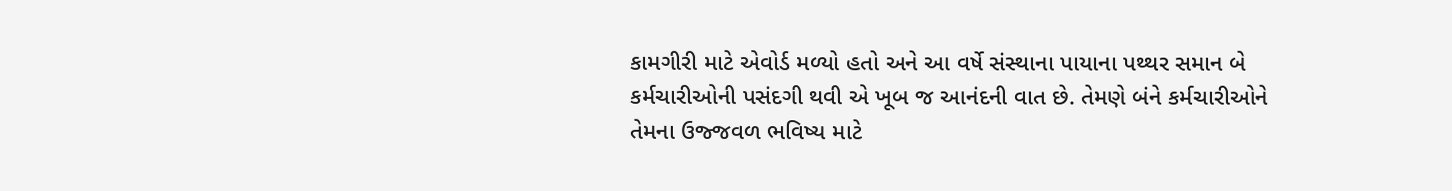કામગીરી માટે એવોર્ડ મળ્યો હતો અને આ વર્ષે સંસ્થાના પાયાના પથ્થર સમાન બે કર્મચારીઓની પસંદગી થવી એ ખૂબ જ આનંદની વાત છે. તેમણે બંને કર્મચારીઓને તેમના ઉજ્જવળ ભવિષ્ય માટે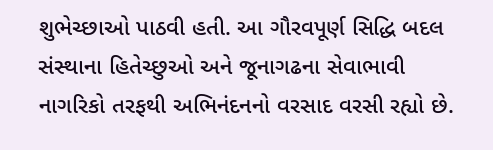શુભેચ્છાઓ પાઠવી હતી. આ ગૌરવપૂર્ણ સિદ્ધિ બદલ સંસ્થાના હિતેચ્છુઓ અને જૂનાગઢના સેવાભાવી નાગરિકો તરફથી અભિનંદનનો વરસાદ વરસી રહ્યો છે.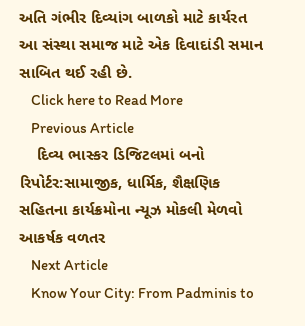અતિ ગંભીર દિવ્યાંગ બાળકો માટે કાર્યરત આ સંસ્થા સમાજ માટે એક દિવાદાંડી સમાન સાબિત થઈ રહી છે.
    Click here to Read More
    Previous Article
    દિવ્ય ભાસ્કર ડિજિટલમાં બનો રિપોર્ટર:સામાજીક, ધાર્મિક, શૈક્ષણિક સહિતના કાર્યક્રમોના ન્યૂઝ મોકલી મેળવો આકર્ષક વળતર
    Next Article
    Know Your City: From Padminis to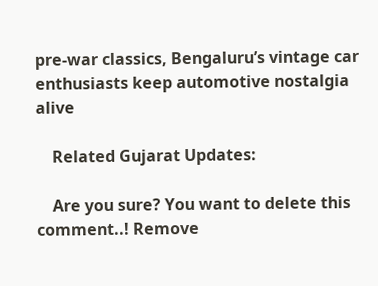pre-war classics, Bengaluru’s vintage car enthusiasts keep automotive nostalgia alive

    Related Gujarat Updates:

    Are you sure? You want to delete this comment..! Remove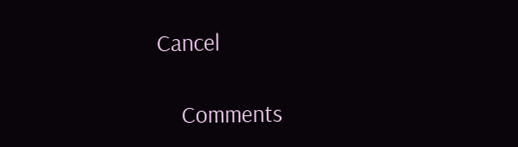Cancel

    Comments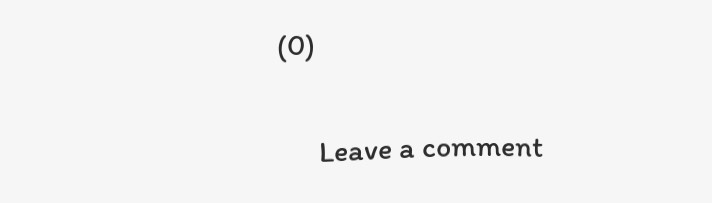(0)

      Leave a comment